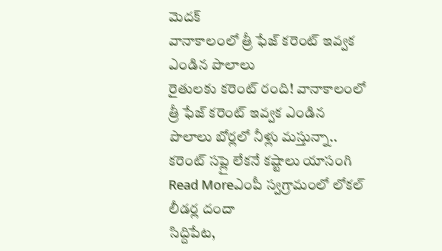మెదక్
వానాకాలంలో త్రీ ఫేజ్ కరెంట్ ఇవ్వక ఎండిన పొలాలు
రైతులకు కరెంట్ రంది! వానాకాలంలో త్రీ ఫేజ్ కరెంట్ ఇవ్వక ఎండిన పొలాలు బోర్లలో నీళ్లు మస్తున్నా.. కరెంట్ సప్లై లేకనే కష్టాలు యాసంగి
Read Moreఎంపీ స్వగ్రామంలో లోకల్ లీడర్ల దందా
సిద్దిపేట,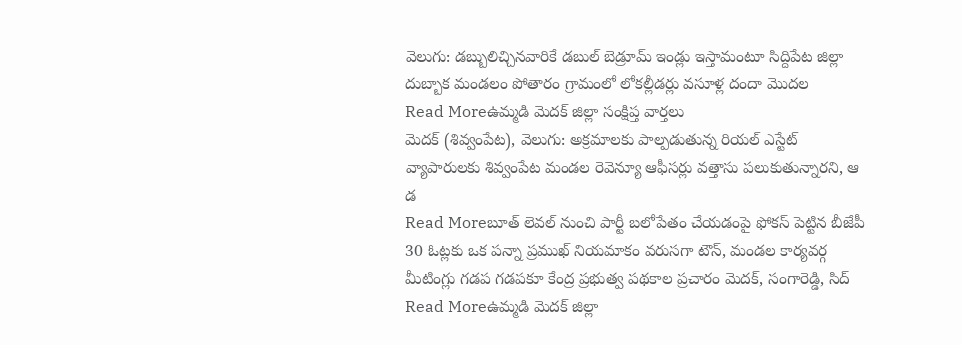వెలుగు: డబ్బులిచ్చినవారికే డబుల్ బెడ్రూమ్ ఇండ్లు ఇస్తామంటూ సిద్దిపేట జిల్లా దుబ్బాక మండలం పోతారం గ్రామంలో లోకల్లీడర్లు వసూళ్ల దందా మొదల
Read Moreఉమ్మడి మెదక్ జిల్లా సంక్షిప్త వార్తలు
మెదక్ (శివ్వంపేట), వెలుగు: అక్రమాలకు పాల్పడుతున్న రియల్ ఎస్టేట్ వ్యాపారులకు శివ్వంపేట మండల రెవెన్యూ ఆఫీసర్లు వత్తాసు పలుకుతున్నారని, ఆ డ
Read Moreబూత్ లెవల్ నుంచి పార్టీ బలోపేతం చేయడంపై ఫోకస్ పెట్టిన బీజేపీ
30 ఓట్లకు ఒక పన్నా ప్రముఖ్ నియమాకం వరుసగా టౌన్, మండల కార్యవర్గ మీటింగ్లు గడప గడపకూ కేంద్ర ప్రభుత్వ పథకాల ప్రచారం మెదక్, సంగారెడ్డి, సిద్
Read Moreఉమ్మడి మెదక్ జిల్లా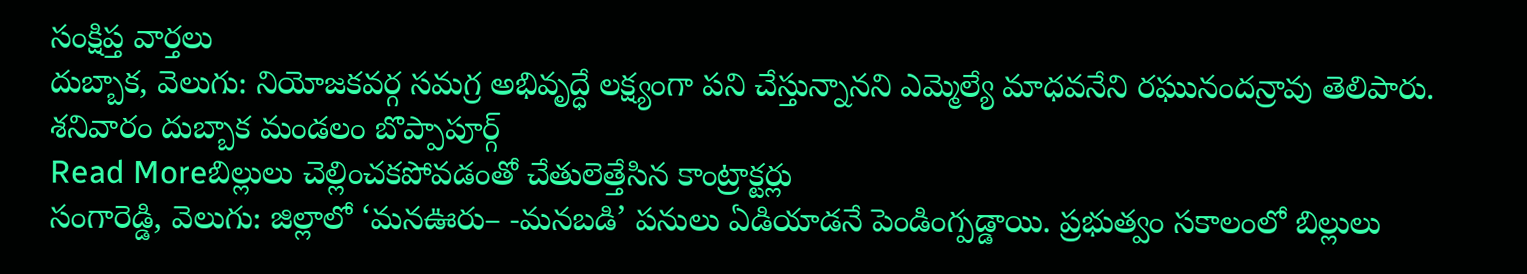సంక్షిప్త వార్తలు
దుబ్బాక, వెలుగు: నియోజకవర్గ సమగ్ర అభివృద్ధే లక్ష్యంగా పని చేస్తున్నానని ఎమ్మెల్యే మాధవనేని రఘునందన్రావు తెలిపారు. శనివారం దుబ్బాక మండలం బొప్పాపూర్గ్
Read Moreబిల్లులు చెల్లించకపోవడంతో చేతులెత్తేసిన కాంట్రాక్టర్లు
సంగారెడ్డి, వెలుగు: జిల్లాలో ‘మనఊరు– -మనబడి’ పనులు ఏడియాడనే పెండింగ్పడ్డాయి. ప్రభుత్వం సకాలంలో బిల్లులు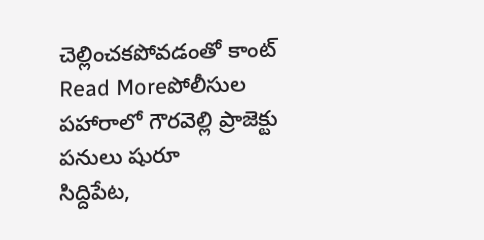చెల్లించకపోవడంతో కాంట్
Read Moreపోలీసుల పహారాలో గౌరవెల్లి ప్రాజెక్టు పనులు షురూ
సిద్దిపేట,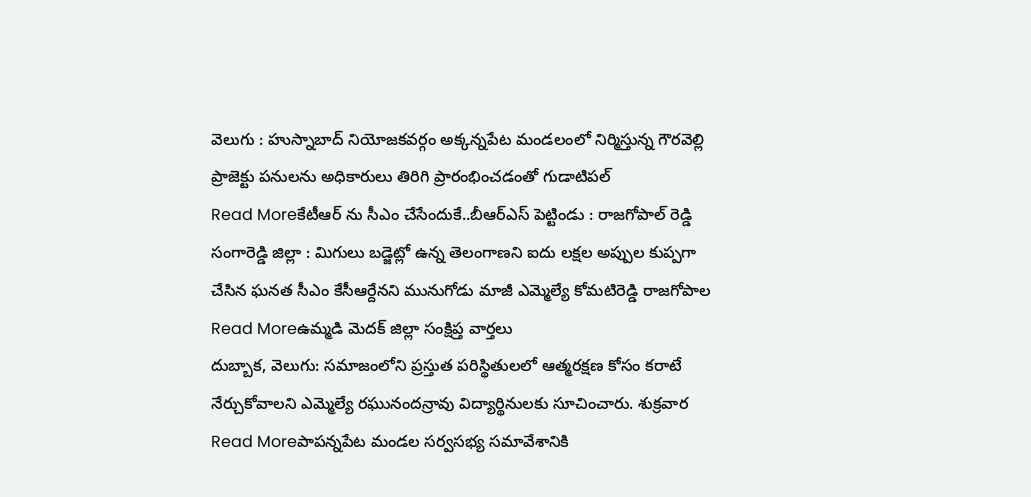వెలుగు : హుస్నాబాద్ నియోజకవర్గం అక్కన్నపేట మండలంలో నిర్మిస్తున్న గౌరవెల్లి ప్రాజెక్టు పనులను అధికారులు తిరిగి ప్రారంభించడంతో గుడాటిపల్
Read Moreకేటీఆర్ ను సీఎం చేసేందుకే..బీఆర్ఎస్ పెట్టిండు : రాజగోపాల్ రెడ్డి
సంగారెడ్డి జిల్లా : మిగులు బడ్జెట్లో ఉన్న తెలంగాణని ఐదు లక్షల అప్పుల కుప్పగా చేసిన ఘనత సీఎం కేసీఆర్దేనని మునుగోడు మాజీ ఎమ్మెల్యే కోమటిరెడ్డి రాజగోపాల
Read Moreఉమ్మడి మెదక్ జిల్లా సంక్షిప్త వార్తలు
దుబ్బాక, వెలుగు: సమాజంలోని ప్రస్తుత పరిస్థితులలో ఆత్మరక్షణ కోసం కరాటే నేర్చుకోవాలని ఎమ్మెల్యే రఘునందన్రావు విద్యార్థినులకు సూచించారు. శుక్రవార
Read Moreపాపన్నపేట మండల సర్వసభ్య సమావేశానికి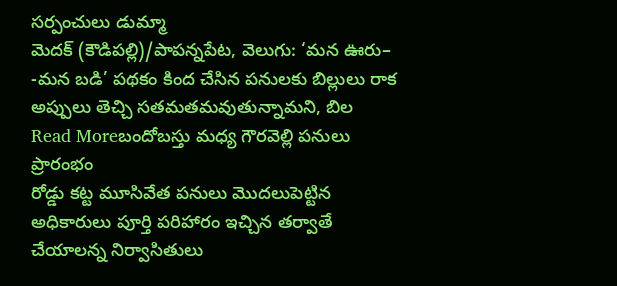సర్పంచులు డుమ్మా
మెదక్ (కౌడిపల్లి)/పాపన్నపేట, వెలుగు: ‘మన ఊరు– -మన బడి’ పథకం కింద చేసిన పనులకు బిల్లులు రాక అప్పులు తెచ్చి సతమతమవుతున్నామని, బిల
Read Moreబందోబస్తు మధ్య గౌరవెల్లి పనులు ప్రారంభం
రోడ్డు కట్ట మూసివేత పనులు మొదలుపెట్టిన అధికారులు పూర్తి పరిహారం ఇచ్చిన తర్వాతే చేయాలన్న నిర్వాసితులు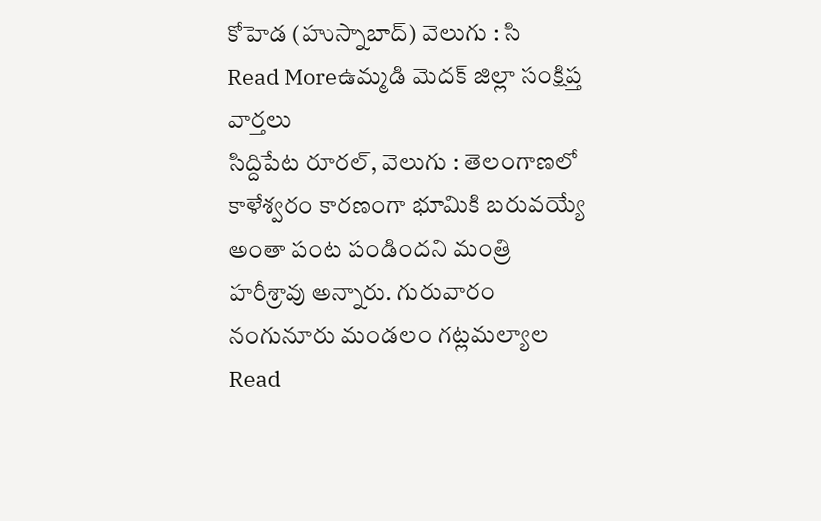కోహెడ (హుస్నాబాద్) వెలుగు : సి
Read Moreఉమ్మడి మెదక్ జిల్లా సంక్షిప్త వార్తలు
సిద్దిపేట రూరల్, వెలుగు : తెలంగాణలో కాళేశ్వరం కారణంగా భూమికి బరువయ్యే అంతా పంట పండిందని మంత్రి హరీశ్రావు అన్నారు. గురువారం నంగునూరు మండలం గట్లమల్యాల
Read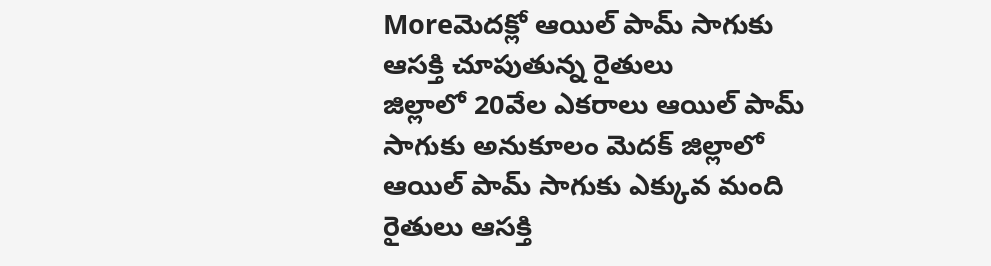Moreమెదక్లో ఆయిల్ పామ్ సాగుకు ఆసక్తి చూపుతున్న రైతులు
జిల్లాలో 20వేల ఎకరాలు ఆయిల్ పామ్ సాగుకు అనుకూలం మెదక్ జిల్లాలో ఆయిల్ పామ్ సాగుకు ఎక్కువ మంది రైతులు ఆసక్తి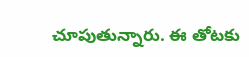చూపుతున్నారు. ఈ తోటకు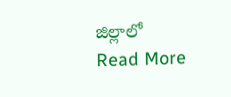జిల్లాలో
Read More